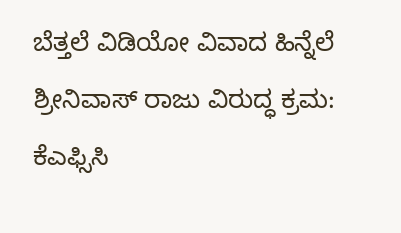ಬೆತ್ತಲೆ ವಿಡಿಯೋ ವಿವಾದ ಹಿನ್ನೆಲೆ ಶ್ರೀನಿವಾಸ್ ರಾಜು ವಿರುದ್ಧ ಕ್ರಮ: ಕೆಎಫ್ಸಿಸಿ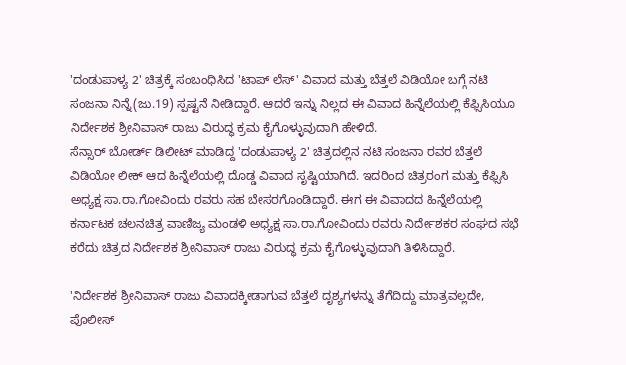'ದಂಡುಪಾಳ್ಯ 2' ಚಿತ್ರಕ್ಕೆ ಸಂಬಂಧಿಸಿದ 'ಟಾಪ್ ಲೆಸ್' ವಿವಾದ ಮತ್ತು ಬೆತ್ತಲೆ ವಿಡಿಯೋ ಬಗ್ಗೆ ನಟಿ ಸಂಜನಾ ನಿನ್ನೆ(ಜು.19) ಸ್ಪಷ್ಟನೆ ನೀಡಿದ್ದಾರೆ. ಆದರೆ ಇನ್ನು ನಿಲ್ಲದ ಈ ವಿವಾದ ಹಿನ್ನೆಲೆಯಲ್ಲಿ ಕೆಫ್ಸಿಸಿಯೂ ನಿರ್ದೇಶಕ ಶ್ರೀನಿವಾಸ್ ರಾಜು ವಿರುದ್ಧ ಕ್ರಮ ಕೈಗೊಳ್ಳುವುದಾಗಿ ಹೇಳಿದೆ.
ಸೆನ್ಸಾರ್ ಬೋರ್ಡ್ ಡಿಲೀಟ್ ಮಾಡಿದ್ದ 'ದಂಡುಪಾಳ್ಯ 2' ಚಿತ್ರದಲ್ಲಿನ ನಟಿ ಸಂಜನಾ ರವರ ಬೆತ್ತಲೆ ವಿಡಿಯೋ ಲೀಕ್ ಆದ ಹಿನ್ನೆಲೆಯಲ್ಲಿ ದೊಡ್ಡ ವಿವಾದ ಸೃಷ್ಟಿಯಾಗಿದೆ. ಇದರಿಂದ ಚಿತ್ರರಂಗ ಮತ್ತು ಕೆಫ್ಸಿಸಿ ಅಧ್ಯಕ್ಷ ಸಾ.ರಾ.ಗೋವಿಂದು ರವರು ಸಹ ಬೇಸರಗೊಂಡಿದ್ದಾರೆ. ಈಗ ಈ ವಿವಾದದ ಹಿನ್ನೆಲೆಯಲ್ಲಿ ಕರ್ನಾಟಕ ಚಲನಚಿತ್ರ ವಾಣಿಜ್ಯ ಮಂಡಳಿ ಅಧ್ಯಕ್ಷ ಸಾ.ರಾ.ಗೋವಿಂದು ರವರು ನಿರ್ದೇಶಕರ ಸಂಘದ ಸಭೆ ಕರೆದು ಚಿತ್ರದ ನಿರ್ದೇಶಕ ಶ್ರೀನಿವಾಸ್ ರಾಜು ವಿರುದ್ಧ ಕ್ರಮ ಕೈಗೊಳ್ಳುವುದಾಗಿ ತಿಳಿಸಿದ್ದಾರೆ.

'ನಿರ್ದೇಶಕ ಶ್ರೀನಿವಾಸ್ ರಾಜು ವಿವಾದಕ್ಕೀಡಾಗುವ ಬೆತ್ತಲೆ ದೃಶ್ಯಗಳನ್ನು ತೆಗೆದಿದ್ದು ಮಾತ್ರವಲ್ಲದೇ, ಪೊಲೀಸ್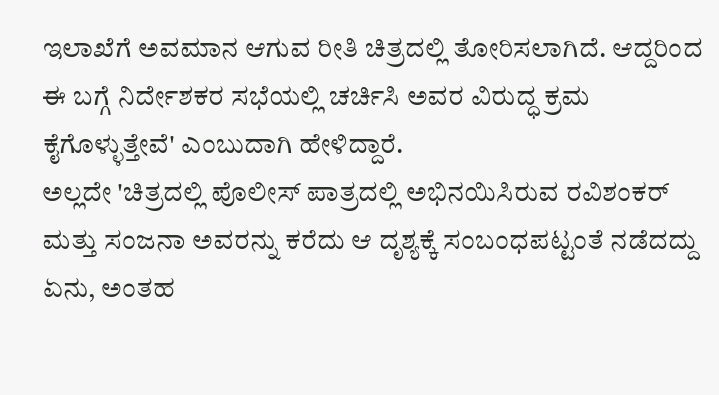ಇಲಾಖೆಗೆ ಅವಮಾನ ಆಗುವ ರೀತಿ ಚಿತ್ರದಲ್ಲಿ ತೋರಿಸಲಾಗಿದೆ. ಆದ್ದರಿಂದ ಈ ಬಗ್ಗೆ ನಿರ್ದೇಶಕರ ಸಭೆಯಲ್ಲಿ ಚರ್ಚಿಸಿ ಅವರ ವಿರುದ್ಧ ಕ್ರಮ ಕೈಗೊಳ್ಳುತ್ತೇವೆ' ಎಂಬುದಾಗಿ ಹೇಳಿದ್ದಾರೆ.
ಅಲ್ಲದೇ 'ಚಿತ್ರದಲ್ಲಿ ಪೊಲೀಸ್ ಪಾತ್ರದಲ್ಲಿ ಅಭಿನಯಿಸಿರುವ ರವಿಶಂಕರ್ ಮತ್ತು ಸಂಜನಾ ಅವರನ್ನು ಕರೆದು ಆ ದೃಶ್ಯಕ್ಕೆ ಸಂಬಂಧಪಟ್ಟಂತೆ ನಡೆದದ್ದು ಏನು, ಅಂತಹ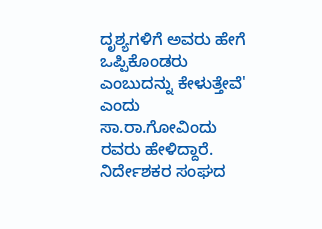ದೃಶ್ಯಗಳಿಗೆ ಅವರು ಹೇಗೆ ಒಪ್ಪಿಕೊಂಡರು ಎಂಬುದನ್ನು ಕೇಳುತ್ತೇವೆ' ಎಂದು ಸಾ.ರಾ.ಗೋವಿಂದು ರವರು ಹೇಳಿದ್ದಾರೆ. ನಿರ್ದೇಶಕರ ಸಂಘದ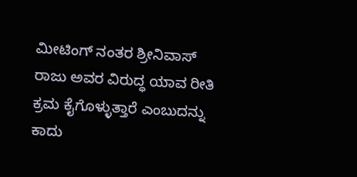ಮೀಟಿಂಗ್ ನಂತರ ಶ್ರೀನಿವಾಸ್ ರಾಜು ಅವರ ವಿರುದ್ಧ ಯಾವ ರೀತಿ ಕ್ರಮ ಕೈಗೊಳ್ಳುತ್ತಾರೆ ಎಂಬುದನ್ನು ಕಾದು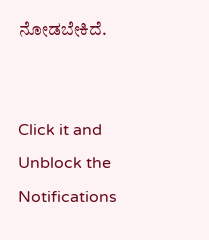ನೋಡಬೇಕಿದೆ.


Click it and Unblock the Notifications